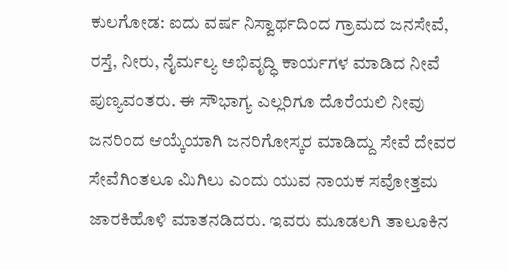ಕುಲಗೋಡ: ಐದು ವರ್ಷ ನಿಸ್ವಾರ್ಥದಿಂದ ಗ್ರಾಮದ ಜನಸೇವೆ, ರಸ್ತೆ, ನೀರು, ನೈರ್ಮಲ್ಯ ಅಭಿವೃದ್ಧಿ ಕಾರ್ಯಗಳ ಮಾಡಿದ ನೀವೆ ಪುಣ್ಯವಂತರು. ಈ ಸೌಭಾಗ್ಯ ಎಲ್ಲರಿಗೂ ದೊರೆಯಲಿ ನೀವು ಜನರಿಂದ ಆಯ್ಕೆಯಾಗಿ ಜನರಿಗೋಸ್ಕರ ಮಾಡಿದ್ದು ಸೇವೆ ದೇವರ ಸೇವೆಗಿಂತಲೂ ಮಿಗಿಲು ಎಂದು ಯುವ ನಾಯಕ ಸವೋತ್ತಮ ಜಾರಕಿಹೊಳಿ ಮಾತನಡಿದರು. ಇವರು ಮೂಡಲಗಿ ತಾಲೂಕಿನ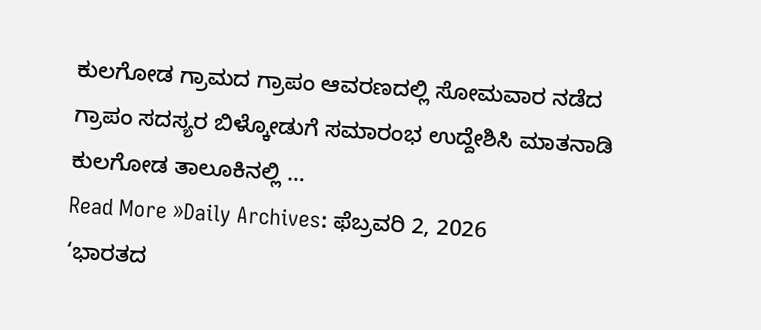ಕುಲಗೋಡ ಗ್ರಾಮದ ಗ್ರಾಪಂ ಆವರಣದಲ್ಲಿ ಸೋಮವಾರ ನಡೆದ ಗ್ರಾಪಂ ಸದಸ್ಯರ ಬಿಳ್ಕೋಡುಗೆ ಸಮಾರಂಭ ಉದ್ದೇಶಿಸಿ ಮಾತನಾಡಿ ಕುಲಗೋಡ ತಾಲೂಕಿನಲ್ಲಿ …
Read More »Daily Archives: ಫೆಬ್ರವರಿ 2, 2026
‘ಭಾರತದ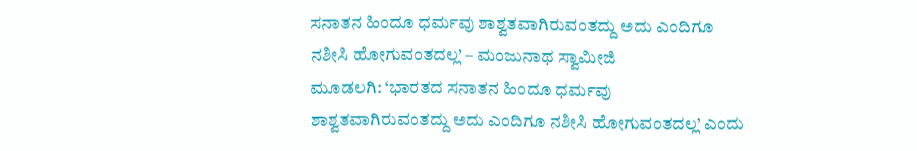ಸನಾತನ ಹಿಂದೂ ಧರ್ಮವು ಶಾಶ್ವತವಾಗಿರುವಂತದ್ದು ಅದು ಎಂದಿಗೂ ನಶೀಸಿ ಹೋಗುವಂತದಲ್ಲ’ – ಮಂಜುನಾಥ ಸ್ವಾಮೀಜಿ
ಮೂಡಲಗಿ: ‘ಭಾರತದ ಸನಾತನ ಹಿಂದೂ ಧರ್ಮವು ಶಾಶ್ವತವಾಗಿರುವಂತದ್ದು ಅದು ಎಂದಿಗೂ ನಶೀಸಿ ಹೋಗುವಂತದಲ್ಲ’ ಎಂದು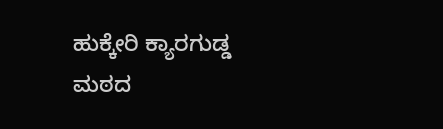ಹುಕ್ಕೇರಿ ಕ್ಯಾರಗುಡ್ಡ ಮಠದ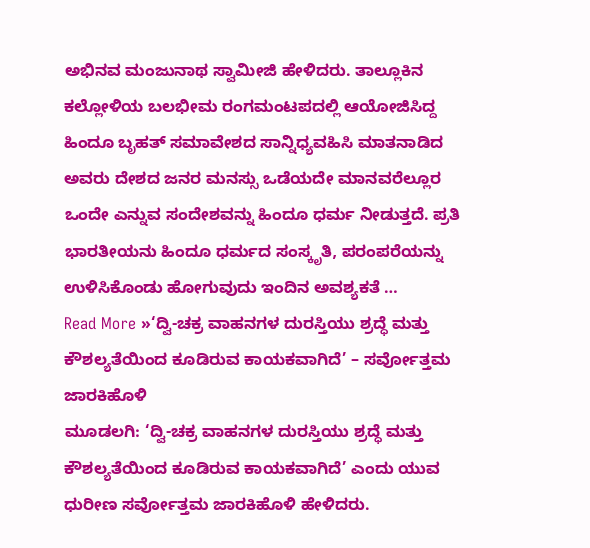ಅಭಿನವ ಮಂಜುನಾಥ ಸ್ವಾಮೀಜಿ ಹೇಳಿದರು. ತಾಲ್ಲೂಕಿನ ಕಲ್ಲೋಳಿಯ ಬಲಭೀಮ ರಂಗಮಂಟಪದಲ್ಲಿ ಆಯೋಜಿಸಿದ್ದ ಹಿಂದೂ ಬೃಹತ್ ಸಮಾವೇಶದ ಸಾನ್ನಿಧ್ಯವಹಿಸಿ ಮಾತನಾಡಿದ ಅವರು ದೇಶದ ಜನರ ಮನಸ್ಸು ಒಡೆಯದೇ ಮಾನವರೆಲ್ಲೂರ ಒಂದೇ ಎನ್ನುವ ಸಂದೇಶವನ್ನು ಹಿಂದೂ ಧರ್ಮ ನೀಡುತ್ತದೆ. ಪ್ರತಿ ಭಾರತೀಯನು ಹಿಂದೂ ಧರ್ಮದ ಸಂಸ್ಕೃತಿ, ಪರಂಪರೆಯನ್ನು ಉಳಿಸಿಕೊಂಡು ಹೋಗುವುದು ಇಂದಿನ ಅವಶ್ಯಕತೆ …
Read More »‘ದ್ವಿ-ಚಕ್ರ ವಾಹನಗಳ ದುರಸ್ತಿಯು ಶ್ರದ್ಧೆ ಮತ್ತು ಕೌಶಲ್ಯತೆಯಿಂದ ಕೂಡಿರುವ ಕಾಯಕವಾಗಿದೆ’ – ಸರ್ವೋತ್ತಮ ಜಾರಕಿಹೊಳಿ
ಮೂಡಲಗಿ: ‘ದ್ವಿ-ಚಕ್ರ ವಾಹನಗಳ ದುರಸ್ತಿಯು ಶ್ರದ್ಧೆ ಮತ್ತು ಕೌಶಲ್ಯತೆಯಿಂದ ಕೂಡಿರುವ ಕಾಯಕವಾಗಿದೆ’ ಎಂದು ಯುವ ಧುರೀಣ ಸರ್ವೋತ್ತಮ ಜಾರಕಿಹೊಳಿ ಹೇಳಿದರು.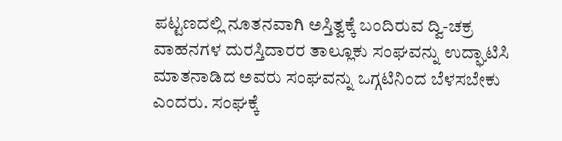ಪಟ್ಟಣದಲ್ಲಿ ನೂತನವಾಗಿ ಅಸ್ತಿತ್ವಕ್ಕೆ ಬಂದಿರುವ ದ್ವಿ-ಚಕ್ರ ವಾಹನಗಳ ದುರಸ್ತಿದಾರರ ತಾಲ್ಲೂಕು ಸಂಘವನ್ನು ಉದ್ಘಾಟಿಸಿ ಮಾತನಾಡಿದ ಅವರು ಸಂಘವನ್ನು ಒಗ್ಗಟಿನಿಂದ ಬೆಳಸಬೇಕು ಎಂದರು. ಸಂಘಕ್ಕೆ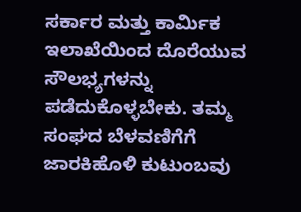ಸರ್ಕಾರ ಮತ್ತು ಕಾರ್ಮಿಕ ಇಲಾಖೆಯಿಂದ ದೊರೆಯುವ ಸೌಲಭ್ಯಗಳನ್ನು ಪಡೆದುಕೊಳ್ಳಬೇಕು. ತಮ್ಮ ಸಂಘದ ಬೆಳವಣಿಗೆಗೆ ಜಾರಕಿಹೊಳಿ ಕುಟುಂಬವು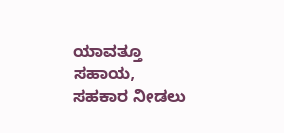ಯಾವತ್ತೂ ಸಹಾಯ, ಸಹಕಾರ ನೀಡಲು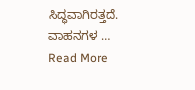ಸಿದ್ಧವಾಗಿರತ್ತದೆ. ವಾಹನಗಳ …
Read More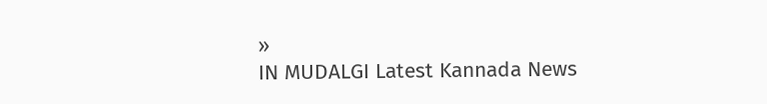»
IN MUDALGI Latest Kannada News